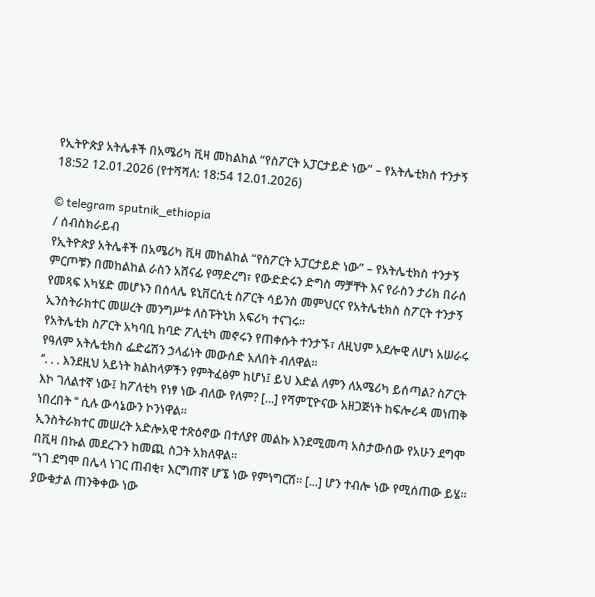የኢትዮጵያ አትሌቶች በአሜሪካ ቪዛ መከልከል “የስፖርት አፓርታይድ ነው” – የአትሌቲክስ ተንታኝ
18:52 12.01.2026 (የተሻሻለ: 18:54 12.01.2026)

© telegram sputnik_ethiopia
/ ሰብስክራይብ
የኢትዮጵያ አትሌቶች በአሜሪካ ቪዛ መከልከል “የስፖርት አፓርታይድ ነው” – የአትሌቲክስ ተንታኝ
ምርጦቹን በመከልከል ራስን አሸናፊ የማድረግ፣ የውድድሩን ድግስ ማቻቸት እና የራስን ታሪክ በራሰ የመጻፍ አካሄድ መሆኑን በሰላሌ ዩኒቨርሲቲ ስፖርት ሳይንስ መምህርና የአትሌቲክስ ስፖርት ተንታኝ ኢንስትራክተር መሠረት መንግሥቱ ለስፑትኒክ አፍሪካ ተናገሩ፡፡
የአትሌቲክ ስፖርት አካባቢ ከባድ ፖሊቲካ መኖሩን የጠቀሱት ተንታኙ፣ ለዚህም አደሎዊ ለሆነ አሠራሩ የዓለም አትሌቲክስ ፌድሬሽን ኃላፊነት መውሰድ አለበት ብለዋል፡፡
‘’. . . እንደዚህ አይነት ክልከላዎችን የምትፈፅም ከሆነ፤ ይህ እድል ለምን ለአሜሪካ ይሰጣል? ስፖርት እኮ ገለልተኛ ነው፤ ከፖለቲካ የነፃ ነው ብለው የለም? [...] የሻምፒዮናው አዘጋጅነት ከፍሎሪዳ መነጠቅ ነበረበት ’’ ሲሉ ውሳኔውን ኮንነዋል፡፡
ኢንስትራክተር መሠረት አድሎአዊ ተጽዕኖው በተለያየ መልኩ እንደሚመጣ አስታውሰው የአሁን ደግሞ በቪዛ በኩል መደረጉን ከመጪ ስጋት አክለዋል።
“ነገ ደግሞ በሌላ ነገር ጠብቂ፣ እርግጠኛ ሆኜ ነው የምነግርሽ። [...] ሆን ተብሎ ነው የሚሰጠው ይሄ። ያውቁታል ጠንቅቀው ነው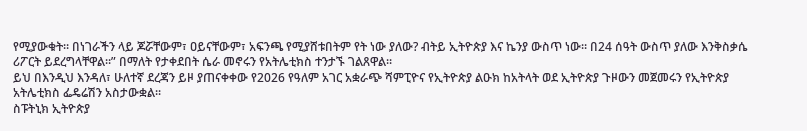የሚያውቁት። በነገራችን ላይ ጆሯቸውም፣ ዐይናቸውም፣ አፍንጫ የሚያሸቱበትም የት ነው ያለው? ብትይ ኢትዮጵያ እና ኬንያ ውስጥ ነው። በ24 ሰዓት ውስጥ ያለው እንቅስቃሴ ሪፖርት ይደረግላቸዋል።” በማለት የታቀደበት ሴራ መኖሩን የአትሌቲክስ ተንታኙ ገልጸዋል፡፡
ይህ በእንዲህ እንዳለ፣ ሁለተኛ ደረጃን ይዞ ያጠናቀቀው የ2026 የዓለም አገር አቋራጭ ሻምፒዮና የኢትዮጵያ ልዑክ ከአትላት ወደ ኢትዮጵያ ጉዞውን መጀመሩን የኢትዮጵያ አትሌቲክስ ፌዴሬሽን አስታውቋል፡፡
ስፑትኒክ ኢትዮጵያ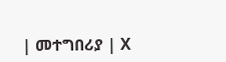| መተግበሪያ | X